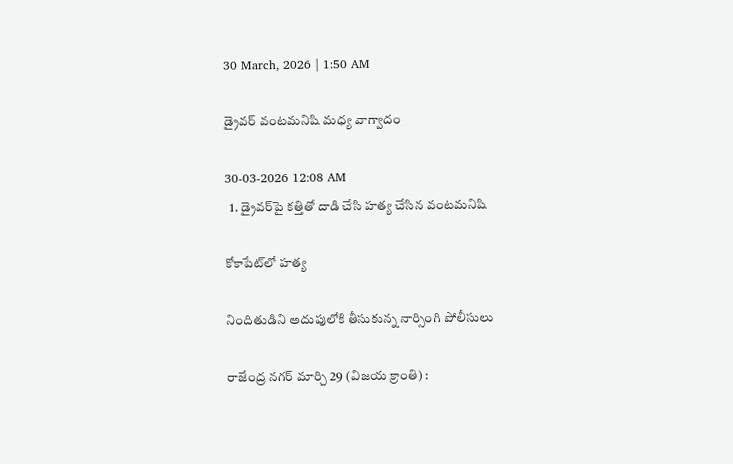30 March, 2026 | 1:50 AM

డ్రైవర్ వంటమనిషి మధ్య వాగ్వాదం

30-03-2026 12:08 AM
  1. డ్రైవర్‌పై కత్తితో దాడి చేసి హత్య చేసిన వంటమనిషి

కోకాపేట్‌లో హత్య

నిందితుడిని అదుపులోకి తీసుకున్న నార్సింగి పోలీసులు

రాజేంద్ర నగర్ మార్చి 29 (విజయ క్రాంతి) :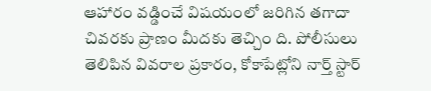ఆహారం వడ్డించే విషయంలో జరిగిన తగాదా చివరకు ప్రాణం మీదకు తెచ్చిం ది. పోలీసులు తెలిపిన వివరాల ప్రకారం, కోకాపేట్లోని నార్త్ స్టార్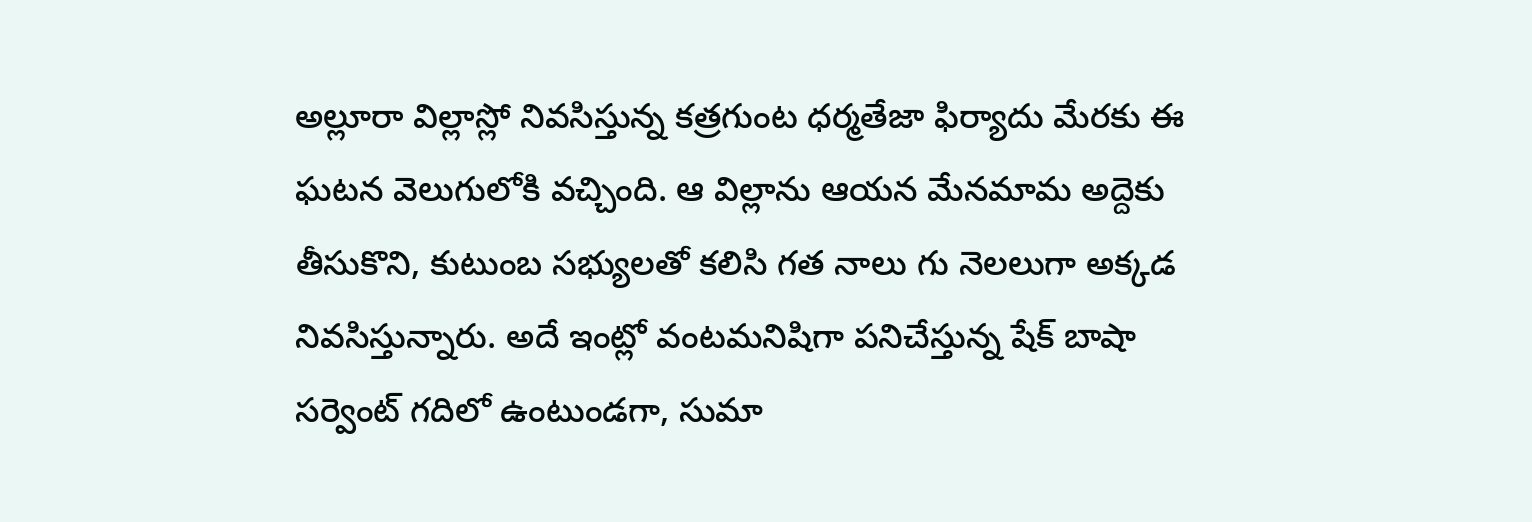అల్లూరా విల్లాస్లో నివసిస్తున్న కత్రగుంట ధర్మతేజా ఫిర్యాదు మేరకు ఈ ఘటన వెలుగులోకి వచ్చింది. ఆ విల్లాను ఆయన మేనమామ అద్దెకు తీసుకొని, కుటుంబ సభ్యులతో కలిసి గత నాలు గు నెలలుగా అక్కడ నివసిస్తున్నారు. అదే ఇంట్లో వంటమనిషిగా పనిచేస్తున్న షేక్ బాషా సర్వెంట్ గదిలో ఉంటుండగా, సుమా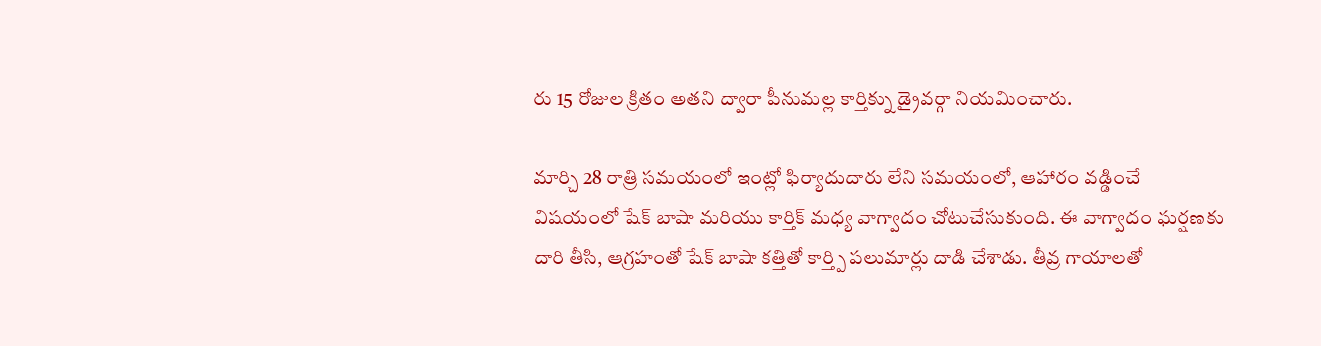రు 15 రోజుల క్రితం అతని ద్వారా పీనుమల్ల కార్తిక్ను డ్రైవర్గా నియమించారు.

మార్చి 28 రాత్రి సమయంలో ఇంట్లో ఫిర్యాదుదారు లేని సమయంలో, ఆహారం వడ్డించే విషయంలో షేక్ బాషా మరియు కార్తిక్ మధ్య వాగ్వాదం చోటుచేసుకుంది. ఈ వాగ్వాదం ఘర్షణకు దారి తీసి, ఆగ్రహంతో షేక్ బాషా కత్తితో కార్త్పి పలుమార్లు దాడి చేశాడు. తీవ్ర గాయాలతో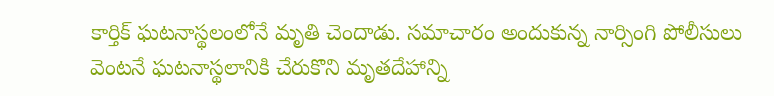కార్తిక్ ఘటనాస్థలంలోనే మృతి చెందాడు. సమాచారం అందుకున్న నార్సింగి పోలీసులు వెంటనే ఘటనాస్థలానికి చేరుకొని మృతదేహాన్ని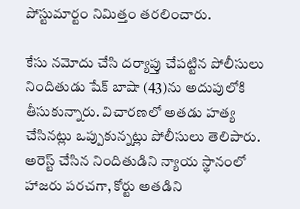పోస్టుమార్టం నిమిత్తం తరలించారు.

కేసు నమోదు చేసి దర్యాప్తు చేపట్టిన పోలీసులు నిందితుడు షేక్ బాషా (43)ను అదుపులోకి తీసుకున్నారు. విచారణలో అతడు హత్య చేసినట్లు ఒప్పుకున్నట్లు పోలీసులు తెలిపారు. అరెస్ట్ చేసిన నిందితుడిని న్యాయ స్థానంలో హాజరు పరచగా, కోర్టు అతడిని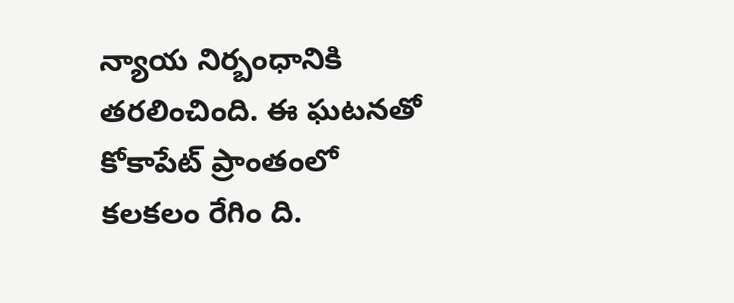న్యాయ నిర్బంధానికి తరలించింది. ఈ ఘటనతో కోకాపేట్ ప్రాంతంలో కలకలం రేగిం ది.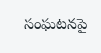సంఘటనపై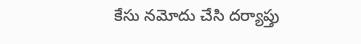కేసు నమోదు చేసి దర్యాప్తు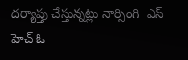దర్యాప్తు చేస్తున్నట్లు నార్సింగి  ఎస్ హెచ్ ఓ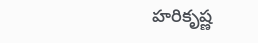హరికృష్ణ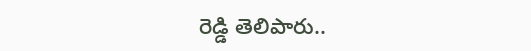రెడ్డి తెలిపారు..